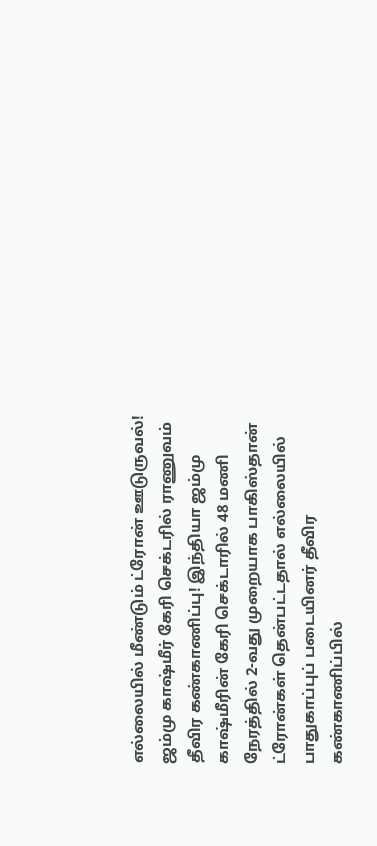எல்லையில் மீண்டும் ட்ரோன் ஊடுருவல்! ஜம்மு காஷ்மீர் கேரி செக்டரில் ராணுவம் தீவிர கண்காணிப்பு! இந்தியா ஜம்மு காஷ்மீரின் கேரி செக்டாரில் 48 மணி நேரத்தில் 2-வது முறையாக பாகிஸ்தான் ட்ரோன்கள் தென்பட்டதால் எல்லையில் பாதுகாப்புப் படையினர் தீவிர கண்காணிப்பில்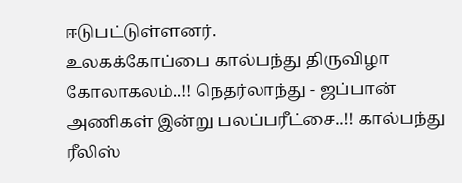ஈடுபட்டுள்ளனர்.
உலகக்கோப்பை கால்பந்து திருவிழா கோலாகலம்..!! நெதர்லாந்து - ஜப்பான் அணிகள் இன்று பலப்பரீட்சை..!! கால்பந்து
ரீலிஸ்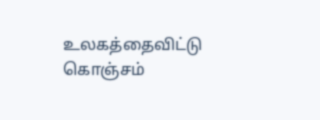உலகத்தைவிட்டு கொஞ்சம்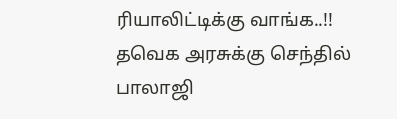ரியாலிட்டிக்கு வாங்க..!! தவெக அரசுக்கு செந்தில் பாலாஜி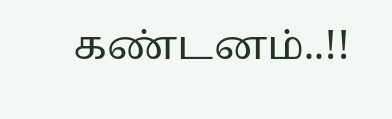கண்டனம்..!!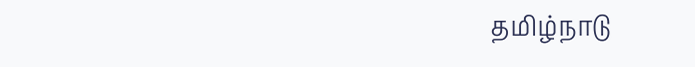தமிழ்நாடு